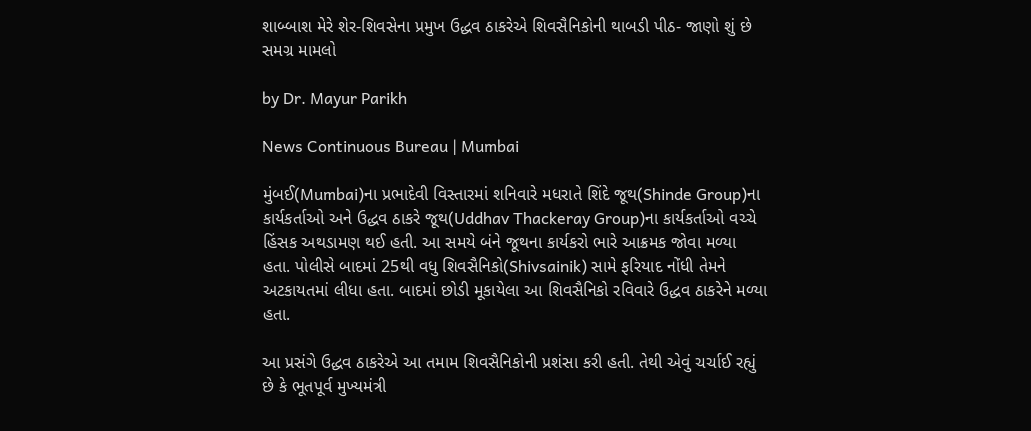શાબ્બાશ મેરે શેર-શિવસેના પ્રમુખ ઉદ્ધવ ઠાકરેએ શિવસૈનિકોની થાબડી પીઠ- જાણો શું છે સમગ્ર મામલો

by Dr. Mayur Parikh

News Continuous Bureau | Mumbai

મુંબઈ(Mumbai)ના પ્રભાદેવી વિસ્તારમાં શનિવારે મધરાતે શિંદે જૂથ(Shinde Group)ના કાર્યકર્તાઓ અને ઉદ્ધવ ઠાકરે જૂથ(Uddhav Thackeray Group)ના કાર્યકર્તાઓ વચ્ચે હિંસક અથડામણ થઈ હતી. આ સમયે બંને જૂથના કાર્યકરો ભારે આક્રમક જોવા મળ્યા હતા. પોલીસે બાદમાં 25થી વધુ શિવસૈનિકો(Shivsainik) સામે ફરિયાદ નોંધી તેમને અટકાયતમાં લીધા હતા. બાદમાં છોડી મૂકાયેલા આ શિવસૈનિકો રવિવારે ઉદ્ધવ ઠાકરેને મળ્યા હતા.

આ પ્રસંગે ઉદ્ધવ ઠાકરેએ આ તમામ શિવસૈનિકોની પ્રશંસા કરી હતી. તેથી એવું ચર્ચાઈ રહ્યું છે કે ભૂતપૂર્વ મુખ્યમંત્રી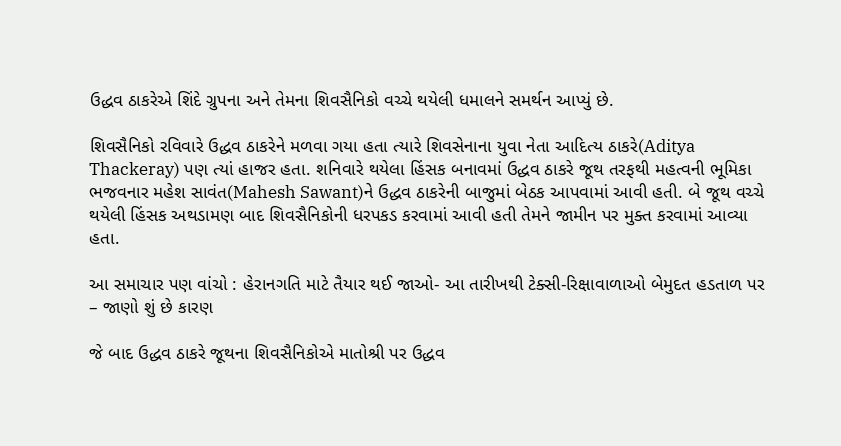ઉદ્ધવ ઠાકરેએ શિંદે ગ્રુપના અને તેમના શિવસૈનિકો વચ્ચે થયેલી ધમાલને સમર્થન આપ્યું છે.

શિવસૈનિકો રવિવારે ઉદ્ધવ ઠાકરેને મળવા ગયા હતા ત્યારે શિવસેનાના યુવા નેતા આદિત્ય ઠાકરે(Aditya Thackeray) પણ ત્યાં હાજર હતા. શનિવારે થયેલા હિંસક બનાવમાં ઉદ્ધવ ઠાકરે જૂથ તરફથી મહત્વની ભૂમિકા ભજવનાર મહેશ સાવંત(Mahesh Sawant)ને ઉદ્ધવ ઠાકરેની બાજુમાં બેઠક આપવામાં આવી હતી. બે જૂથ વચ્ચે થયેલી હિંસક અથડામણ બાદ શિવસૈનિકોની ધરપકડ કરવામાં આવી હતી તેમને જામીન પર મુક્ત કરવામાં આવ્યા હતા.

આ સમાચાર પણ વાંચો : હેરાનગતિ માટે તૈયાર થઈ જાઓ- આ તારીખથી ટેક્સી-રિક્ષાવાળાઓ બેમુદત હડતાળ પર – જાણો શું છે કારણ

જે બાદ ઉદ્ધવ ઠાકરે જૂથના શિવસૈનિકોએ માતોશ્રી પર ઉદ્ધવ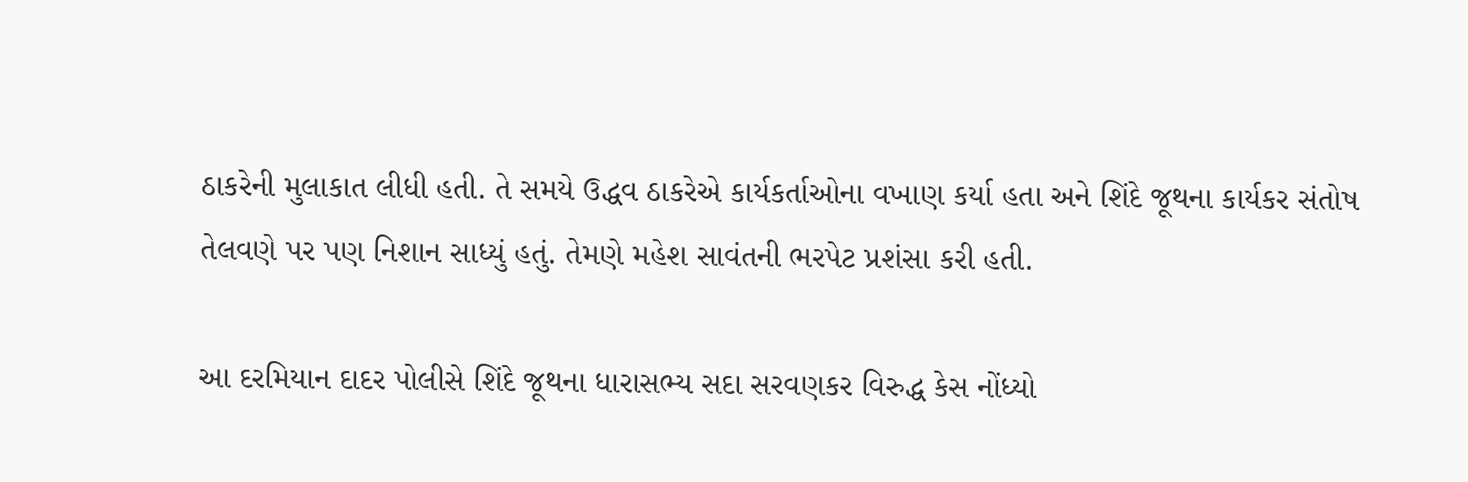ઠાકરેની મુલાકાત લીધી હતી. તે સમયે ઉદ્ધવ ઠાકરેએ કાર્યકર્તાઓના વખાણ કર્યા હતા અને શિંદે જૂથના કાર્યકર સંતોષ તેલવણે પર પણ નિશાન સાધ્યું હતું. તેમણે મહેશ સાવંતની ભરપેટ પ્રશંસા કરી હતી.

આ દરમિયાન દાદર પોલીસે શિંદે જૂથના ધારાસભ્ય સદા સરવણકર વિરુદ્ધ કેસ નોંધ્યો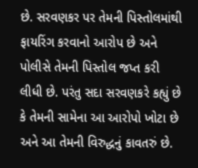છે. સરવણકર પર તેમની પિસ્તોલમાંથી ફાયરિંગ કરવાનો આરોપ છે અને પોલીસે તેમની પિસ્તોલ જપ્ત કરી લીધી છે. પરંતુ સદા સરવણકરે કહ્યું છે કે તેમની સામેના આ આરોપો ખોટા છે અને આ તેમની વિરુદ્ધનું કાવતરું છે.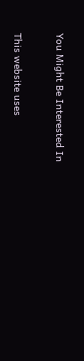You Might Be Interested In

This website uses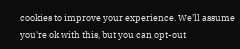cookies to improve your experience. We'll assume you're ok with this, but you can opt-out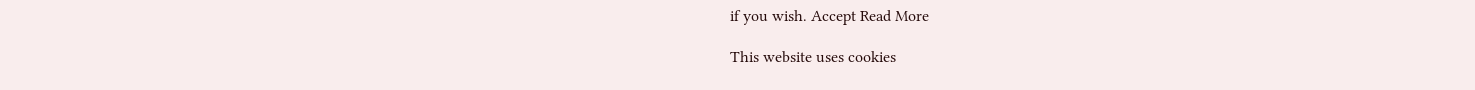if you wish. Accept Read More

This website uses cookies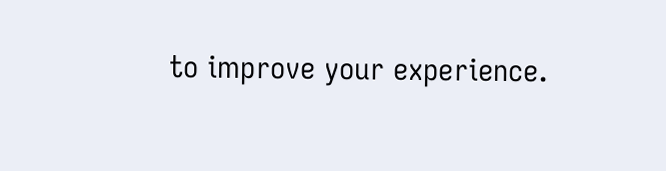to improve your experience.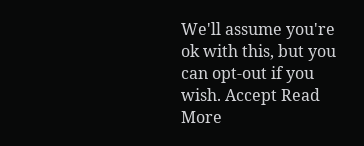We'll assume you're ok with this, but you can opt-out if you wish. Accept Read More